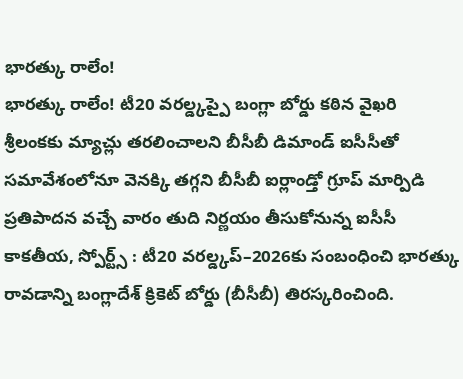భారత్కు రాలేం!
భారత్కు రాలేం! టీ20 వరల్డ్కప్పై బంగ్లా బోర్డు కఠిన వైఖరి శ్రీలంకకు మ్యాచ్లు తరలించాలని బీసీబీ డిమాండ్ ఐసీసీతో సమావేశంలోనూ వెనక్కి తగ్గని బీసీబీ ఐర్లాండ్తో గ్రూప్ మార్పిడి ప్రతిపాదన వచ్చే వారం తుది నిర్ణయం తీసుకోనున్న ఐసీసీ కాకతీయ, స్పోర్ట్స్ : టీ20 వరల్డ్కప్–2026కు సంబంధించి భారత్కు రావడాన్ని బంగ్లాదేశ్ క్రికెట్ బోర్డు (బీసీబీ) తిరస్కరించింది.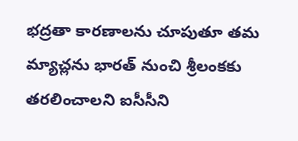భద్రతా కారణాలను చూపుతూ తమ మ్యాచ్లను భారత్ నుంచి శ్రీలంకకు తరలించాలని ఐసీసీని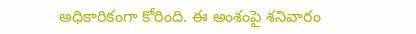అధికారికంగా కోరింది. ఈ అంశంపై శనివారం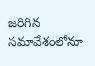జరిగిన సమావేశంలోనూ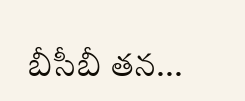బీసీబీ తన...